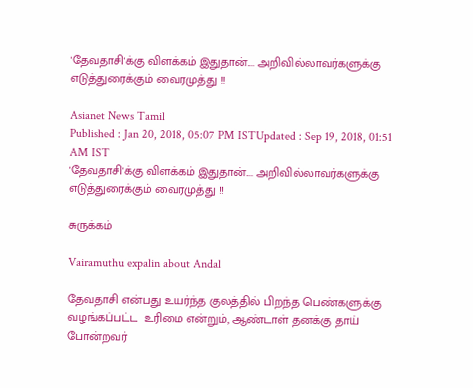'தேவதாசி'க்கு விளக்கம் இதுதான்.... அறிவில்லாவர்களுக்கு எடுத்துரைக்கும் வைரமுத்து !!

Asianet News Tamil
Published : Jan 20, 2018, 05:07 PM ISTUpdated : Sep 19, 2018, 01:51 AM IST
'தேவதாசி'க்கு விளக்கம் இதுதான்.... அறிவில்லாவர்களுக்கு எடுத்துரைக்கும் வைரமுத்து !!

சுருக்கம்

Vairamuthu expalin about Andal

தேவதாசி என்பது உயர்ந்த குலத்தில் பிறந்த பெண்களுக்கு  வழங்கப்பட்ட  உரிமை என்றும், ஆண்டாள் தனக்கு தாய் போன்றவர்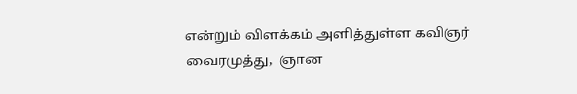என்றும் விளக்கம் அளித்துள்ள கவிஞர் வைரமுத்து,  ஞான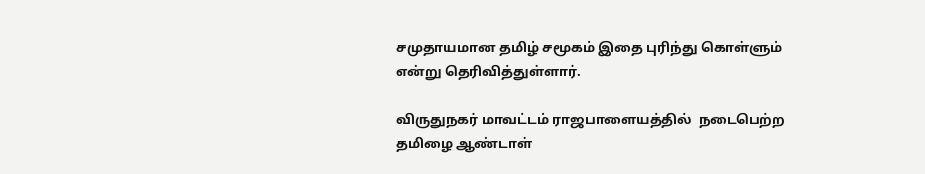சமுதாயமான தமிழ் சமூகம் இதை புரிந்து கொள்ளும் என்று தெரிவித்துள்ளார்.

விருதுநகர் மாவட்டம் ராஜபாளையத்தில்  நடைபெற்ற தமிழை ஆண்டாள்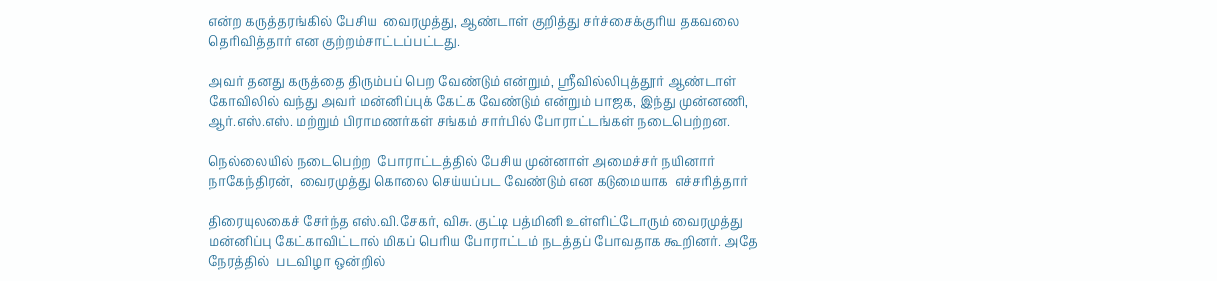என்ற கருத்தரங்கில் பேசிய  வைரமுத்து, ஆண்டாள் குறித்து சர்ச்சைக்குரிய தகவலை தெரிவித்தார் என குற்றம்சாட்டப்பட்டது.

அவர் தனது கருத்தை திரும்பப் பெற வேண்டும் என்றும், ஸ்ரீவில்லிபுத்தூர் ஆண்டாள் கோவிலில் வந்து அவர் மன்னிப்புக் கேட்க வேண்டும் என்றும் பாஜக, இந்து முன்னணி, ஆர்.எஸ்.எஸ். மற்றும் பிராமணர்கள் சங்கம் சார்பில் போராட்டங்கள் நடைபெற்றன.

நெல்லையில் நடைபெற்ற  போராட்டத்தில் பேசிய முன்னாள் அமைச்சர் நயினார் நாகேந்திரன்,  வைரமுத்து கொலை செய்யப்பட வேண்டும் என கடுமையாக  எச்சரித்தார்

திரையுலகைச் சேர்ந்த எஸ்.வி.சேகர், விசு. குட்டி பத்மினி உள்ளிட்டோரும் வைரமுத்து மன்னிப்பு கேட்காவிட்டால் மிகப் பெரிய போராட்டம் நடத்தப் போவதாக கூறினர். அதே நேரத்தில்  படவிழா ஒன்றில்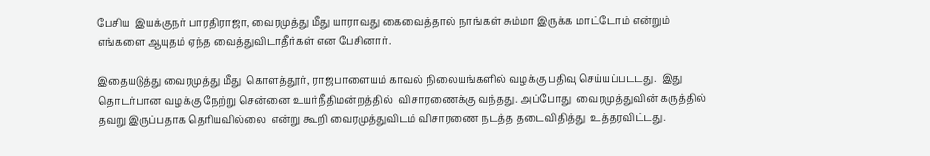பேசிய  இயக்குநர் பாரதிராஜா, வைரமுத்து மீது யாராவது கைவைத்தால் நாங்கள் சும்மா இருக்க மாட்டோம் என்றும் எங்களை ஆயுதம் ஏந்த வைத்துவிடாதீர்கள் என பேசினார்.

இதையடுத்து வைரமுத்து மீது  கொளத்தூர், ராஜபாளையம் காவல் நிலையங்களில் வழக்கு பதிவு செய்யப்படடது.  இது தொடர்பான வழக்கு நேற்று சென்னை உயர்நீதிமன்றத்தில்  விசாரணைக்கு வந்தது. அப்போது  வைரமுத்துவின் கருத்தில் தவறு இருப்பதாக தெரியவில்லை  என்று கூறி வைரமுத்துவிடம் விசாரணை நடத்த தடைவிதித்து  உத்தரவிட்டது.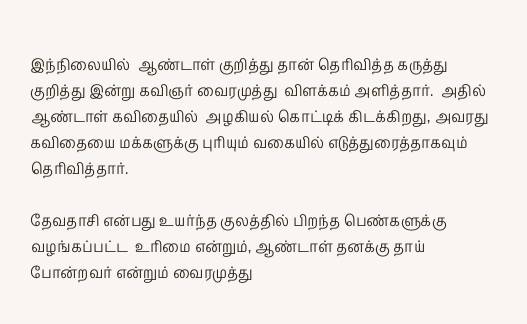இந்நிலையில்  ஆண்டாள் குறித்து தான் தெரிவித்த கருத்து குறித்து இன்று கவிஞர் வைரமுத்து  விளக்கம் அளித்தார்.  அதில் ஆண்டாள் கவிதையில்  அழகியல் கொட்டிக் கிடக்கிறது, அவரது கவிதையை மக்களுக்கு புரியும் வகையில் எடுத்துரைத்தாகவும் தெரிவித்தார்.

தேவதாசி என்பது உயர்ந்த குலத்தில் பிறந்த பெண்களுக்கு  வழங்கப்பட்ட  உரிமை என்றும், ஆண்டாள் தனக்கு தாய் போன்றவர் என்றும் வைரமுத்து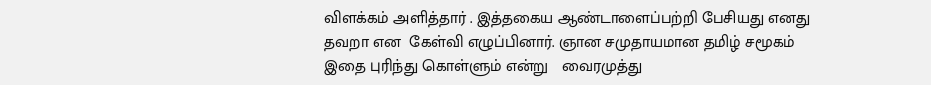விளக்கம் அளித்தார் . இத்தகைய ஆண்டாளைப்பற்றி பேசியது எனது தவறா என  கேள்வி எழுப்பினார். ஞான சமுதாயமான தமிழ் சமூகம் இதை புரிந்து கொள்ளும் என்று   வைரமுத்து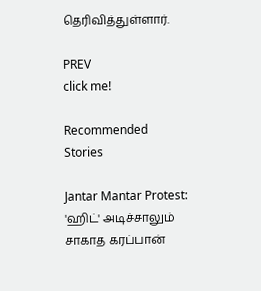தெரிவித்துள்ளார்.

PREV
click me!

Recommended Stories

Jantar Mantar Protest: 'ஹிட்' அடிச்சாலும் சாகாத கரப்பான்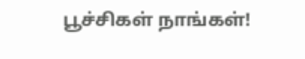பூச்சிகள் நாங்கள்!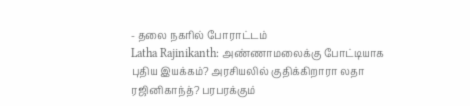- தலை நகரில் போராட்டம்
Latha Rajinikanth: அண்ணாமலைக்கு போட்டியாக புதிய இயக்கம்? அரசியலில் குதிக்கிறாரா லதா ரஜினிகாந்த்? பரபரக்கும்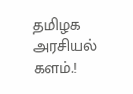தமிழக அரசியல் களம்.!